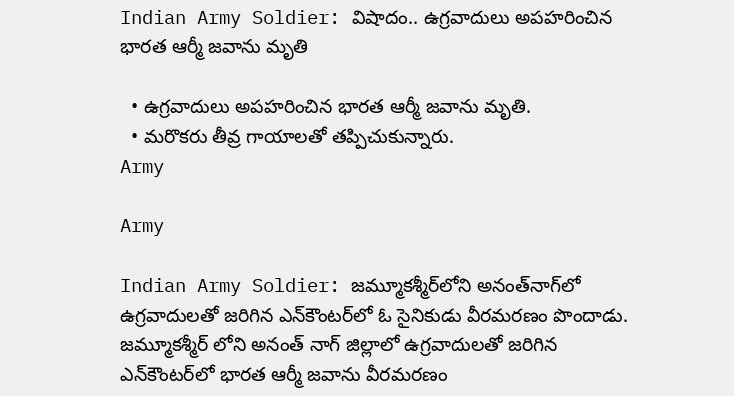Indian Army Soldier: విషాదం.. ఉగ్రవాదులు అపహరించిన భారత ఆర్మీ జవాను మృతి

  • ఉగ్రవాదులు అపహరించిన భారత ఆర్మీ జవాను మృతి.
  • మరొకరు తీవ్ర గాయాలతో తప్పిచుకున్నారు.
Army

Army

Indian Army Soldier: జమ్మూకశ్మీర్‌లోని అనంత్‌నాగ్‌లో ఉగ్రవాదులతో జరిగిన ఎన్‌కౌంటర్‌లో ఓ సైనికుడు వీరమరణం పొందాడు. జమ్మూకశ్మీర్‌ లోని అనంత్‌ నాగ్ జిల్లాలో ఉగ్రవాదులతో జరిగిన ఎన్‌కౌంటర్‌లో భారత ఆర్మీ జవాను వీరమరణం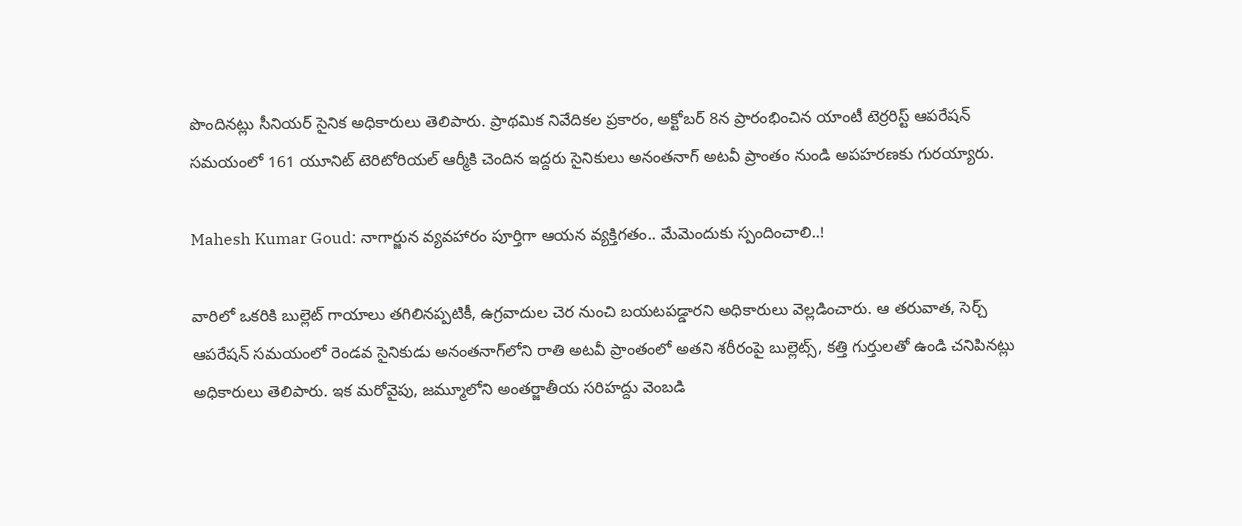పొందినట్లు సీనియర్ సైనిక అధికారులు తెలిపారు. ప్రాథమిక నివేదికల ప్రకారం, అక్టోబర్ 8న ప్రారంభించిన యాంటీ టెర్రరిస్ట్ ఆపరేషన్ సమయంలో 161 యూనిట్ టెరిటోరియల్ ఆర్మీకి చెందిన ఇద్దరు సైనికులు అనంతనాగ్ అటవీ ప్రాంతం నుండి అపహరణకు గురయ్యారు.

Mahesh Kumar Goud: నాగార్జున వ్యవహారం పూర్తిగా ఆయన వ్యక్తిగతం.. మేమెందుకు స్పందించాలి..!

వారిలో ఒకరికి బుల్లెట్ గాయాలు తగిలినప్పటికీ, ఉగ్రవాదుల చెర నుంచి బయటపడ్డారని అధికారులు వెల్లడించారు. ఆ తరువాత, సెర్చ్ ఆపరేషన్ సమయంలో రెండవ సైనికుడు అనంతనాగ్‌లోని రాతి అటవీ ప్రాంతంలో అతని శరీరంపై బుల్లెట్స్, కత్తి గుర్తులతో ఉండి చనిపినట్లు అధికారులు తెలిపారు. ఇక మరోవైపు, జమ్మూలోని అంతర్జాతీయ సరిహద్దు వెంబడి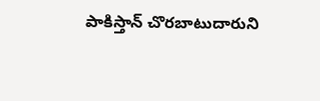పాకిస్తాన్ చొరబాటుదారుని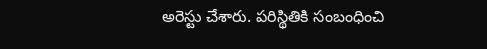అరెస్టు చేశారు. పరిస్థితికి సంబంధించి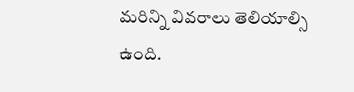మరిన్ని వివరాలు తెలియాల్సి ఉంది.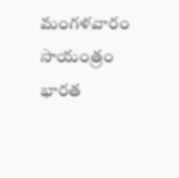మంగళవారం సాయంత్రం భారత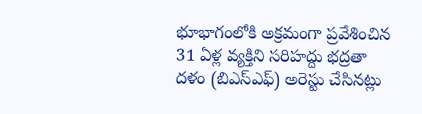భూభాగంలోకి అక్రమంగా ప్రవేశించిన 31 ఏళ్ల వ్యక్తిని సరిహద్దు భద్రతా దళం (బిఎస్‌ఎఫ్) అరెస్టు చేసినట్లు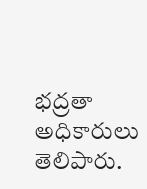భద్రతా అధికారులు తెలిపారు.